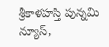శ్రీకాళహస్తి పున్నమి న్యూస్,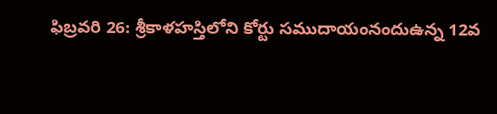ఫిబ్రవరి 26: శ్రీకాళహస్తిలోని కోర్టు సముదాయంనందుఉన్న 12వ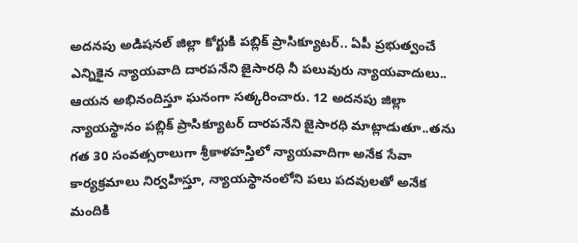అదనపు అడిషనల్ జిల్లా కోర్టుకి పబ్లిక్ ప్రాసిక్యూటర్.. ఏపీ ప్రభుత్వంచే ఎన్నికైన న్యాయవాది దారపనేని జైసారధి నీ పలువురు న్యాయవాదులు.. ఆయన అభినందిస్తూ ఘనంగా సత్కరించారు. 12 అదనపు జిల్లా న్యాయస్థానం పబ్లిక్ ప్రాసిక్యూటర్ దారపనేని జైసారధి మాట్లాడుతూ..తను గత 30 సంవత్సరాలుగా శ్రీకాళహస్తిలో న్యాయవాదిగా అనేక సేవా కార్యక్రమాలు నిర్వహిస్తూ, న్యాయస్థానంలోని పలు పదవులతో అనేక మందికి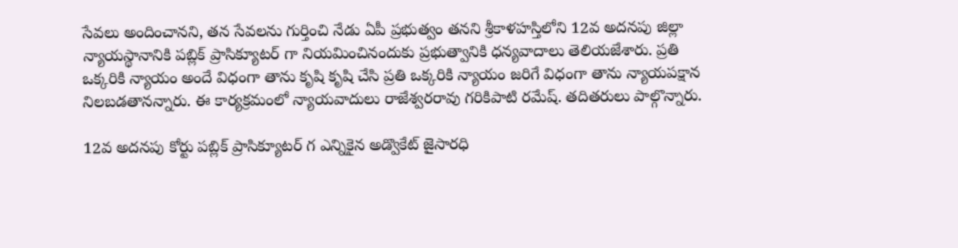సేవలు అందించానని, తన సేవలను గుర్తించి నేడు ఏపీ ప్రభుత్వం తనని శ్రీకాళహస్తిలోని 12వ అదనపు జిల్లా న్యాయస్థానానికి పబ్లిక్ ప్రాసిక్యూటర్ గా నియమించినందుకు ప్రభుత్వానికి ధన్యవాదాలు తెలియజేశారు. ప్రతి ఒక్కరికి న్యాయం అందే విధంగా తాను కృషి కృషి చేసి ప్రతి ఒక్కరికి న్యాయం జరిగే విధంగా తాను న్యాయపక్షాన నిలబడతానన్నారు. ఈ కార్యక్రమంలో న్యాయవాదులు రాజేశ్వరరావు గరికిపాటి రమేష్. తదితరులు పాల్గొన్నారు.

12వ అదనపు కోర్టు పబ్లిక్ ప్రాసిక్యూటర్ గ ఎన్నికైన అడ్వొకేట్ జైసారధి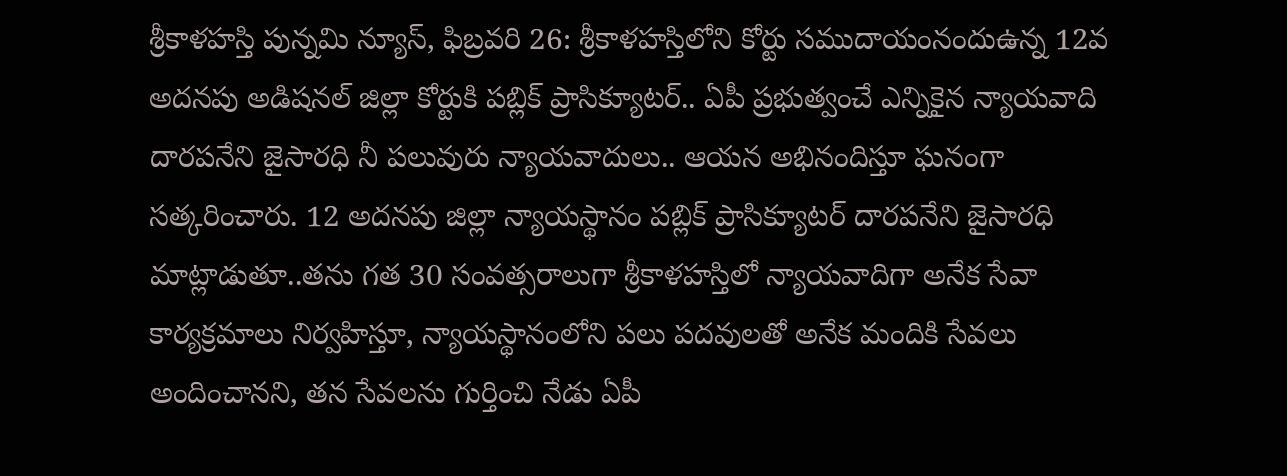శ్రీకాళహస్తి పున్నమి న్యూస్, ఫిబ్రవరి 26: శ్రీకాళహస్తిలోని కోర్టు సముదాయంనందుఉన్న 12వ అదనపు అడిషనల్ జిల్లా కోర్టుకి పబ్లిక్ ప్రాసిక్యూటర్.. ఏపీ ప్రభుత్వంచే ఎన్నికైన న్యాయవాది దారపనేని జైసారధి నీ పలువురు న్యాయవాదులు.. ఆయన అభినందిస్తూ ఘనంగా సత్కరించారు. 12 అదనపు జిల్లా న్యాయస్థానం పబ్లిక్ ప్రాసిక్యూటర్ దారపనేని జైసారధి మాట్లాడుతూ..తను గత 30 సంవత్సరాలుగా శ్రీకాళహస్తిలో న్యాయవాదిగా అనేక సేవా కార్యక్రమాలు నిర్వహిస్తూ, న్యాయస్థానంలోని పలు పదవులతో అనేక మందికి సేవలు అందించానని, తన సేవలను గుర్తించి నేడు ఏపీ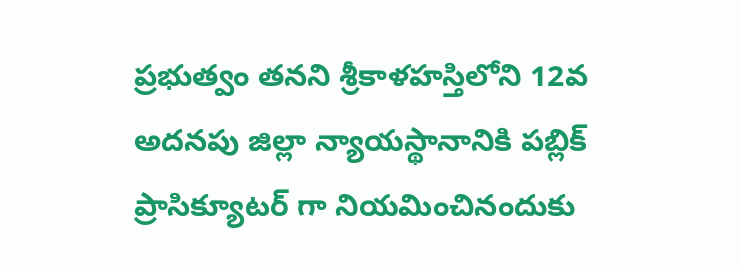ప్రభుత్వం తనని శ్రీకాళహస్తిలోని 12వ అదనపు జిల్లా న్యాయస్థానానికి పబ్లిక్ ప్రాసిక్యూటర్ గా నియమించినందుకు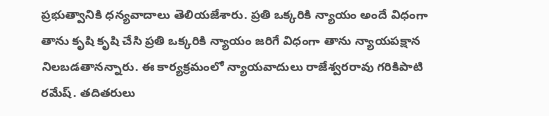ప్రభుత్వానికి ధన్యవాదాలు తెలియజేశారు. ప్రతి ఒక్కరికి న్యాయం అందే విధంగా తాను కృషి కృషి చేసి ప్రతి ఒక్కరికి న్యాయం జరిగే విధంగా తాను న్యాయపక్షాన నిలబడతానన్నారు. ఈ కార్యక్రమంలో న్యాయవాదులు రాజేశ్వరరావు గరికిపాటి రమేష్. తదితరులు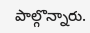పాల్గొన్నారు.